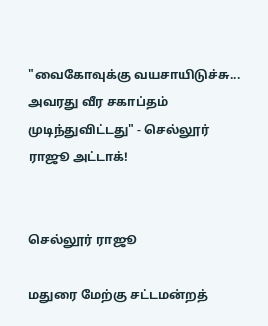"வைகோவுக்கு வயசாயிடுச்சு... அவரது வீர சகாப்தம் முடிந்துவிட்டது" - செல்லூர் ராஜூ அட்டாக்!


செல்லூர் ராஜூ

மதுரை மேற்கு சட்டமன்றத்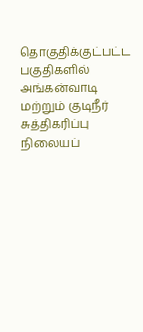தொகுதிக்குட்பட்ட பகுதிகளில் அங்கன்வாடி மற்றும் குடிநீர் சுத்திகரிப்பு நிலையப்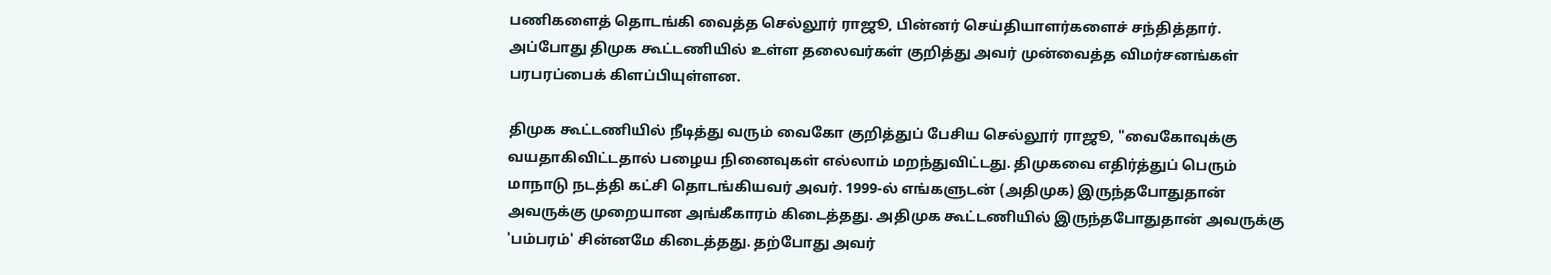பணிகளைத் தொடங்கி வைத்த செல்லூர் ராஜூ, பின்னர் செய்தியாளர்களைச் சந்தித்தார். அப்போது திமுக கூட்டணியில் உள்ள தலைவர்கள் குறித்து அவர் முன்வைத்த விமர்சனங்கள் பரபரப்பைக் கிளப்பியுள்ளன.

திமுக கூட்டணியில் நீடித்து வரும் வைகோ குறித்துப் பேசிய செல்லூர் ராஜூ, "வைகோவுக்கு வயதாகிவிட்டதால் பழைய நினைவுகள் எல்லாம் மறந்துவிட்டது. திமுகவை எதிர்த்துப் பெரும் மாநாடு நடத்தி கட்சி தொடங்கியவர் அவர். 1999-ல் எங்களுடன் (அதிமுக) இருந்தபோதுதான் அவருக்கு முறையான அங்கீகாரம் கிடைத்தது. அதிமுக கூட்டணியில் இருந்தபோதுதான் அவருக்கு 'பம்பரம்' சின்னமே கிடைத்தது. தற்போது அவர்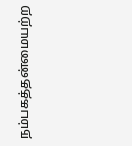நம்பகத்தன்மையற்ற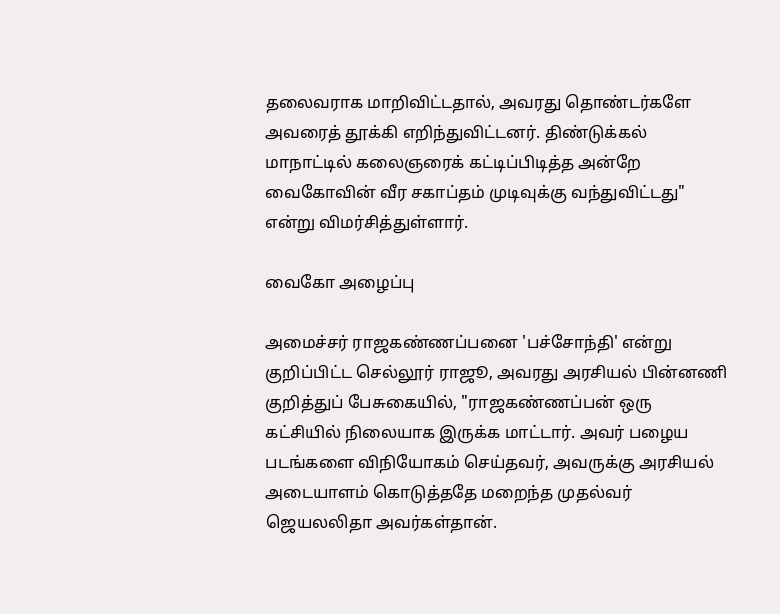தலைவராக மாறிவிட்டதால், அவரது தொண்டர்களே அவரைத் தூக்கி எறிந்துவிட்டனர். திண்டுக்கல் மாநாட்டில் கலைஞரைக் கட்டிப்பிடித்த அன்றே வைகோவின் வீர சகாப்தம் முடிவுக்கு வந்துவிட்டது" என்று விமர்சித்துள்ளார்.

வைகோ அழைப்பு

அமைச்சர் ராஜகண்ணப்பனை 'பச்சோந்தி' என்று குறிப்பிட்ட செல்லூர் ராஜூ, அவரது அரசியல் பின்னணி குறித்துப் பேசுகையில், "ராஜகண்ணப்பன் ஒரு கட்சியில் நிலையாக இருக்க மாட்டார். அவர் பழைய படங்களை விநியோகம் செய்தவர், அவருக்கு அரசியல் அடையாளம் கொடுத்ததே மறைந்த முதல்வர் ஜெயலலிதா அவர்கள்தான்.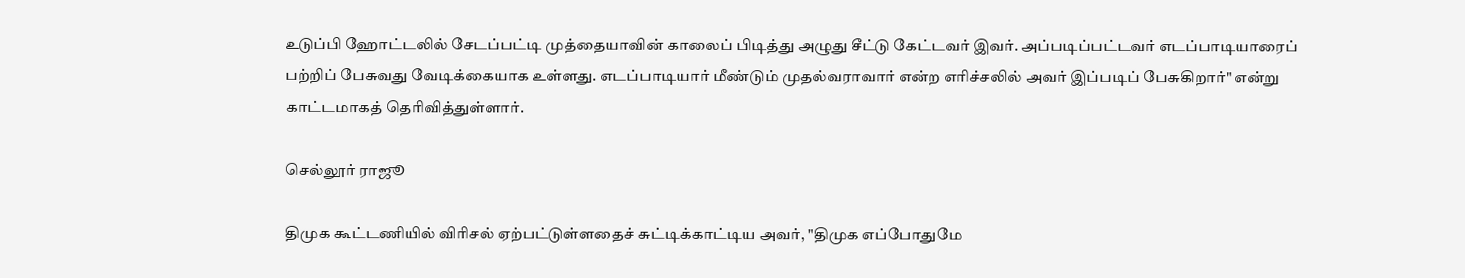உடுப்பி ஹோட்டலில் சேடப்பட்டி முத்தையாவின் காலைப் பிடித்து அழுது சீட்டு கேட்டவர் இவர். அப்படிப்பட்டவர் எடப்பாடியாரைப் பற்றிப் பேசுவது வேடிக்கையாக உள்ளது. எடப்பாடியார் மீண்டும் முதல்வராவார் என்ற எரிச்சலில் அவர் இப்படிப் பேசுகிறார்" என்று காட்டமாகத் தெரிவித்துள்ளார்.

செல்லூர் ராஜூ

திமுக கூட்டணியில் விரிசல் ஏற்பட்டுள்ளதைச் சுட்டிக்காட்டிய அவர், "திமுக எப்போதுமே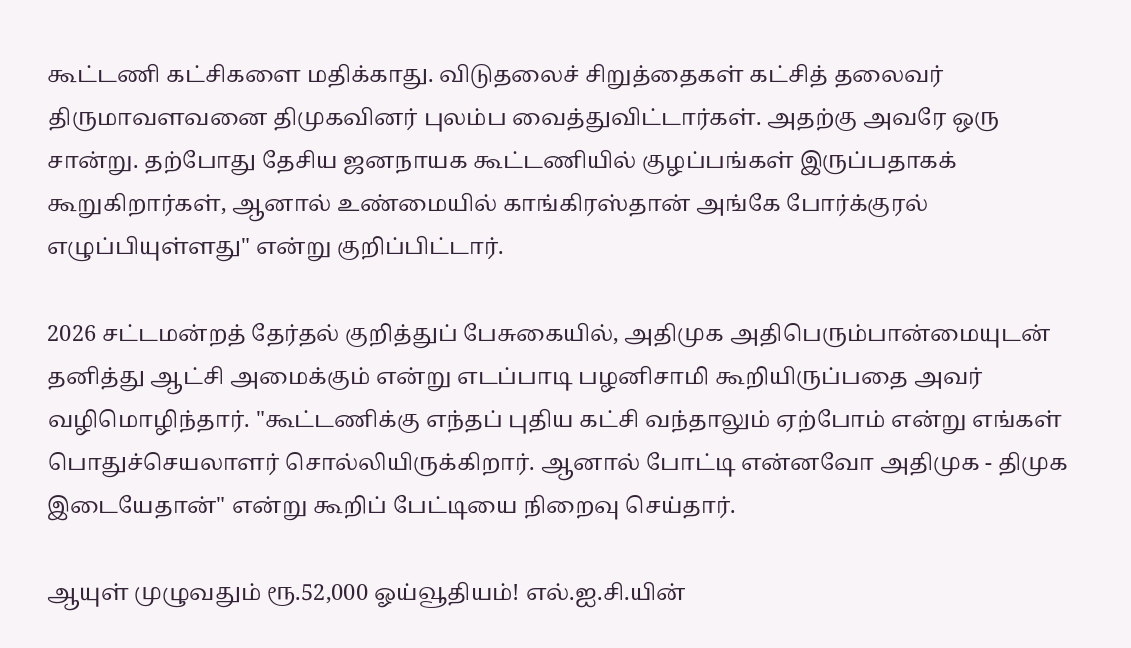கூட்டணி கட்சிகளை மதிக்காது. விடுதலைச் சிறுத்தைகள் கட்சித் தலைவர் திருமாவளவனை திமுகவினர் புலம்ப வைத்துவிட்டார்கள். அதற்கு அவரே ஒரு சான்று. தற்போது தேசிய ஜனநாயக கூட்டணியில் குழப்பங்கள் இருப்பதாகக் கூறுகிறார்கள், ஆனால் உண்மையில் காங்கிரஸ்தான் அங்கே போர்க்குரல் எழுப்பியுள்ளது" என்று குறிப்பிட்டார்.

2026 சட்டமன்றத் தேர்தல் குறித்துப் பேசுகையில், அதிமுக அதிபெரும்பான்மையுடன் தனித்து ஆட்சி அமைக்கும் என்று எடப்பாடி பழனிசாமி கூறியிருப்பதை அவர் வழிமொழிந்தார். "கூட்டணிக்கு எந்தப் புதிய கட்சி வந்தாலும் ஏற்போம் என்று எங்கள் பொதுச்செயலாளர் சொல்லியிருக்கிறார். ஆனால் போட்டி என்னவோ அதிமுக - திமுக இடையேதான்" என்று கூறிப் பேட்டியை நிறைவு செய்தார்.

ஆயுள் முழுவதும் ரூ.52,000 ஓய்வூதியம்! எல்.ஐ.சி.யின்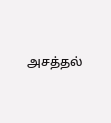அசத்தல்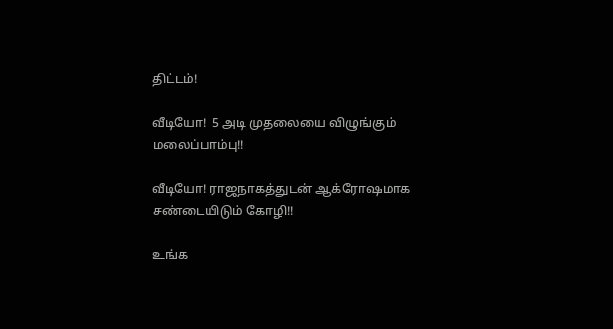திட்டம்!

வீடியோ!  5 அடி முதலையை விழுங்கும் மலைப்பாம்பு!!

வீடியோ! ராஜநாகத்துடன் ஆக்ரோஷமாக சண்டையிடும் கோழி!!

உங்க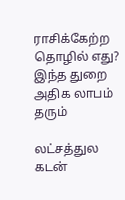ராசிக்கேற்ற தொழில் எது? இந்த துறை அதிக லாபம் தரும்

லட்சத்துல கடன்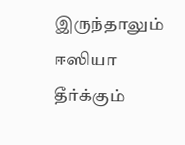இருந்தாலும் ஈஸியா தீர்க்கும்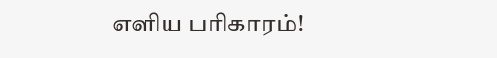எளிய பரிகாரம்!